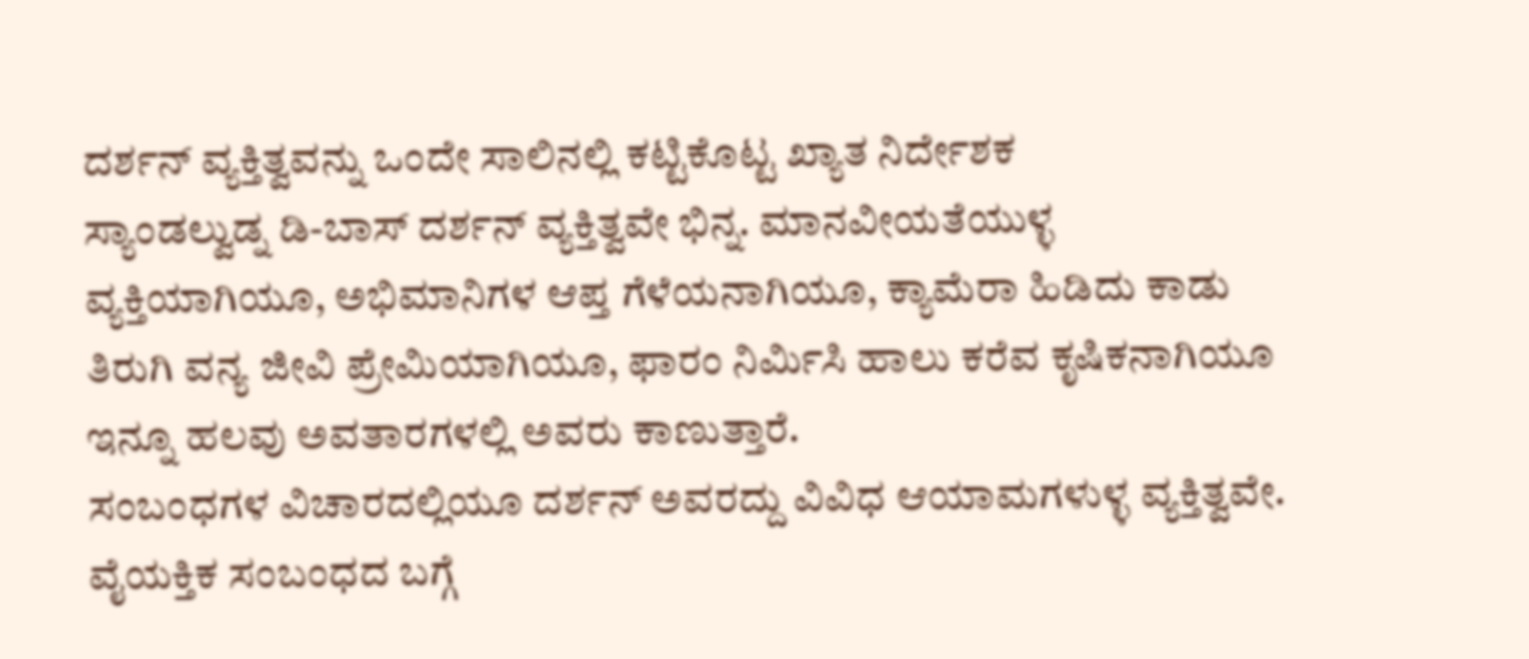ದರ್ಶನ್ ವ್ಯಕ್ತಿತ್ವವನ್ನು ಒಂದೇ ಸಾಲಿನಲ್ಲಿ ಕಟ್ಟಿಕೊಟ್ಟ ಖ್ಯಾತ ನಿರ್ದೇಶಕ
ಸ್ಯಾಂಡಲ್ವುಡ್ನ ಡಿ-ಬಾಸ್ ದರ್ಶನ್ ವ್ಯಕ್ತಿತ್ವವೇ ಭಿನ್ನ. ಮಾನವೀಯತೆಯುಳ್ಳ ವ್ಯಕ್ತಿಯಾಗಿಯೂ, ಅಭಿಮಾನಿಗಳ ಆಪ್ತ ಗೆಳೆಯನಾಗಿಯೂ, ಕ್ಯಾಮೆರಾ ಹಿಡಿದು ಕಾಡು ತಿರುಗಿ ವನ್ಯ ಜೀವಿ ಪ್ರೇಮಿಯಾಗಿಯೂ, ಫಾರಂ ನಿರ್ಮಿಸಿ ಹಾಲು ಕರೆವ ಕೃಷಿಕನಾಗಿಯೂ ಇನ್ನೂ ಹಲವು ಅವತಾರಗಳಲ್ಲಿ ಅವರು ಕಾಣುತ್ತಾರೆ.
ಸಂಬಂಧಗಳ ವಿಚಾರದಲ್ಲಿಯೂ ದರ್ಶನ್ ಅವರದ್ದು ವಿವಿಧ ಆಯಾಮಗಳುಳ್ಳ ವ್ಯಕ್ತಿತ್ವವೇ. ವೈಯಕ್ತಿಕ ಸಂಬಂಧದ ಬಗ್ಗೆ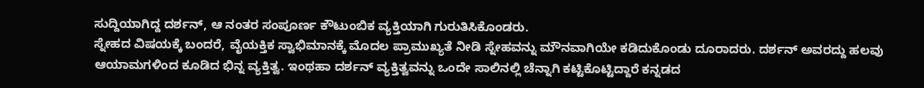ಸುದ್ದಿಯಾಗಿದ್ದ ದರ್ಶನ್, ಆ ನಂತರ ಸಂಪೂರ್ಣ ಕೌಟುಂಬಿಕ ವ್ಯಕ್ತಿಯಾಗಿ ಗುರುತಿಸಿಕೊಂಡರು.
ಸ್ನೇಹದ ವಿಷಯಕ್ಕೆ ಬಂದರೆ, ವೈಯಕ್ತಿಕ ಸ್ವಾಭಿಮಾನಕ್ಕೆ ಮೊದಲ ಪ್ರಾಮುಖ್ಯತೆ ನೀಡಿ ಸ್ನೇಹವನ್ನು ಮೌನವಾಗಿಯೇ ಕಡಿದುಕೊಂಡು ದೂರಾದರು. ದರ್ಶನ್ ಅವರದ್ದು ಹಲವು ಆಯಾಮಗಳಿಂದ ಕೂಡಿದ ಭಿನ್ನ ವ್ಯಕ್ತಿತ್ವ. ಇಂಥಹಾ ದರ್ಶನ್ ವ್ಯಕ್ತಿತ್ವವನ್ನು ಒಂದೇ ಸಾಲಿನಲ್ಲಿ ಚೆನ್ನಾಗಿ ಕಟ್ಟಿಕೊಟ್ಟಿದ್ದಾರೆ ಕನ್ನಡದ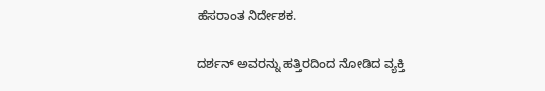ಹೆಸರಾಂತ ನಿರ್ದೇಶಕ.

ದರ್ಶನ್ ಅವರನ್ನು ಹತ್ತಿರದಿಂದ ನೋಡಿದ ವ್ಯಕ್ತಿ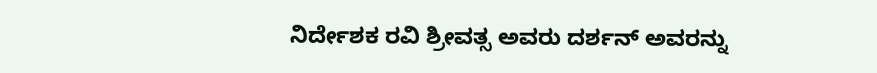ನಿರ್ದೇಶಕ ರವಿ ಶ್ರೀವತ್ಸ ಅವರು ದರ್ಶನ್ ಅವರನ್ನು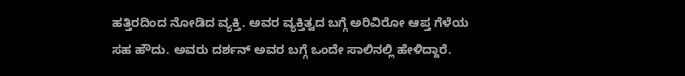ಹತ್ತಿರದಿಂದ ನೋಡಿದ ವ್ಯಕ್ತಿ. ಅವರ ವ್ಯಕ್ತಿತ್ವದ ಬಗ್ಗೆ ಅರಿವಿರೋ ಆಪ್ತ ಗೆಳೆಯ ಸಹ ಹೌದು. ಅವರು ದರ್ಶನ್ ಅವರ ಬಗ್ಗೆ ಒಂದೇ ಸಾಲಿನಲ್ಲಿ ಹೇಳಿದ್ದಾರೆ.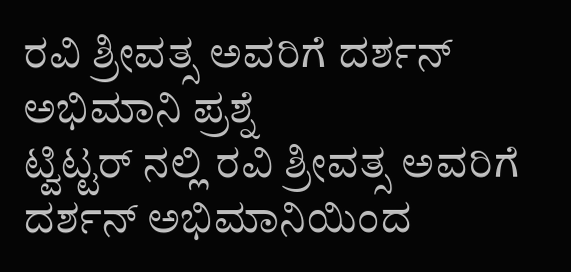ರವಿ ಶ್ರೀವತ್ಸ ಅವರಿಗೆ ದರ್ಶನ್ ಅಭಿಮಾನಿ ಪ್ರಶ್ನೆ
ಟ್ವಿಟ್ಟರ್ ನಲ್ಲಿ ರವಿ ಶ್ರೀವತ್ಸ ಅವರಿಗೆ ದರ್ಶನ್ ಅಭಿಮಾನಿಯಿಂದ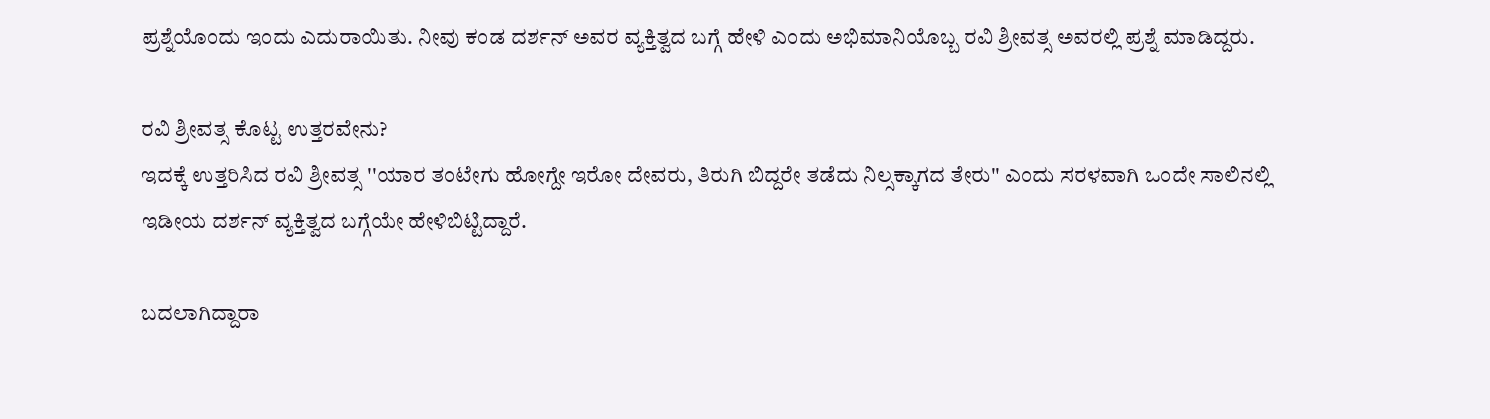ಪ್ರಶ್ನೆಯೊಂದು ಇಂದು ಎದುರಾಯಿತು. ನೀವು ಕಂಡ ದರ್ಶನ್ ಅವರ ವ್ಯಕ್ತಿತ್ವದ ಬಗ್ಗೆ ಹೇಳಿ ಎಂದು ಅಭಿಮಾನಿಯೊಬ್ಬ ರವಿ ಶ್ರೀವತ್ಸ ಅವರಲ್ಲಿ ಪ್ರಶ್ನೆ ಮಾಡಿದ್ದರು.

ರವಿ ಶ್ರೀವತ್ಸ ಕೊಟ್ಟ ಉತ್ತರವೇನು?
ಇದಕ್ಕೆ ಉತ್ತರಿಸಿದ ರವಿ ಶ್ರೀವತ್ಸ ''ಯಾರ ತಂಟೇಗು ಹೋಗ್ದೇ ಇರೋ ದೇವರು, ತಿರುಗಿ ಬಿದ್ದರೇ ತಡೆದು ನಿಲ್ಸಕ್ಕಾಗದ ತೇರು'' ಎಂದು ಸರಳವಾಗಿ ಒಂದೇ ಸಾಲಿನಲ್ಲಿ ಇಡೀಯ ದರ್ಶನ್ ವ್ಯಕ್ತಿತ್ವದ ಬಗ್ಗೆಯೇ ಹೇಳಿಬಿಟ್ಟಿದ್ದಾರೆ.

ಬದಲಾಗಿದ್ದಾರಾ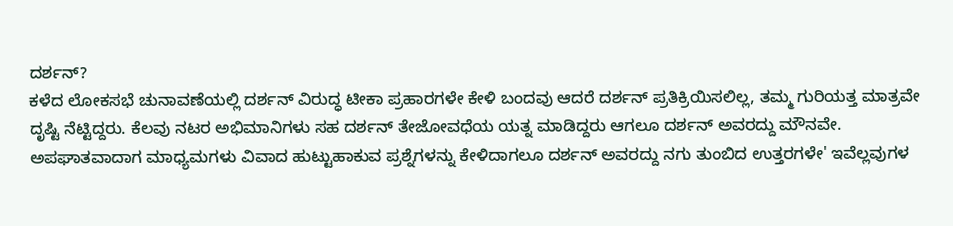ದರ್ಶನ್?
ಕಳೆದ ಲೋಕಸಭೆ ಚುನಾವಣೆಯಲ್ಲಿ ದರ್ಶನ್ ವಿರುದ್ಧ ಟೀಕಾ ಪ್ರಹಾರಗಳೇ ಕೇಳಿ ಬಂದವು ಆದರೆ ದರ್ಶನ್ ಪ್ರತಿಕ್ರಿಯಿಸಲಿಲ್ಲ, ತಮ್ಮ ಗುರಿಯತ್ತ ಮಾತ್ರವೇ ದೃಷ್ಟಿ ನೆಟ್ಟಿದ್ದರು. ಕೆಲವು ನಟರ ಅಭಿಮಾನಿಗಳು ಸಹ ದರ್ಶನ್ ತೇಜೋವಧೆಯ ಯತ್ನ ಮಾಡಿದ್ದರು ಆಗಲೂ ದರ್ಶನ್ ಅವರದ್ದು ಮೌನವೇ. ಅಪಘಾತವಾದಾಗ ಮಾಧ್ಯಮಗಳು ವಿವಾದ ಹುಟ್ಟುಹಾಕುವ ಪ್ರಶ್ನೆಗಳನ್ನು ಕೇಳಿದಾಗಲೂ ದರ್ಶನ್ ಅವರದ್ದು ನಗು ತುಂಬಿದ ಉತ್ತರಗಳೇ' ಇವೆಲ್ಲವುಗಳ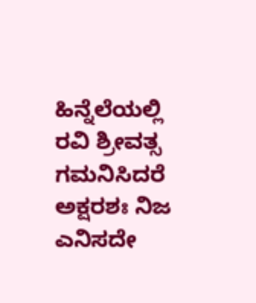ಹಿನ್ನೆಲೆಯಲ್ಲಿ ರವಿ ಶ್ರೀವತ್ಸ ಗಮನಿಸಿದರೆ ಅಕ್ಷರಶಃ ನಿಜ ಎನಿಸದೇ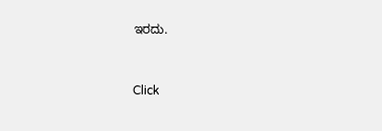ಇರದು.


Click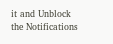it and Unblock the Notifications